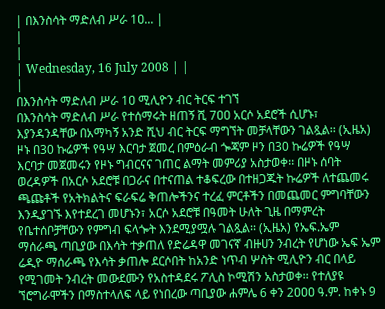| በእንስሳት ማድለብ ሥራ 1ዐ... |
|
|
| Wednesday, 16 July 2008 | |
|
በእንስሳት ማድለብ ሥራ 1ዐ ሚሊዮን ብር ትርፍ ተገኘ
በእንስሳት ማድለብ ሥራ የተሰማሩት ዘጠኝ ሺ 7ዐዐ አርሶ አደሮች ሲሆኑ፣ እያንዳንዳቸው በአማካኝ አንድ ሺህ ብር ትርፍ ማግኘት መቻላቸውን ገልጿል፡፡ (ኢዜአ) ዞኑ በ30 ኩሬዎች የዓሣ እርባታ ጀመረ በምዕራብ ጐጃም ዞን በ30 ኩሬዎች የዓሣ እርባታ መጀመሩን የዞኑ ግብርናና ገጠር ልማት መምሪያ አስታወቀ፡፡ በዞኑ ሰባት ወረዳዎች በአርሶ አደሮቹ በጋራና በተናጠል ተቆፍረው በተዘጋጁት ኩሬዎች ለተጨመሩ ጫጩቶች የአትክልትና ፍራፍሬ ቅጠሎችንና ተረፈ ምርቶችን በመጨመር ምግባቸውን እንዲያገኙ እየተደረገ መሆኑን፣ አርሶ አደሮቹ በዓመት ሁለት ጊዜ በማምረት የቤተሰቦቻቸውን የምግብ ፍላጐት እንደሚያሟሉ ገልጿል፡፡ (ኢዜአ) የኤፍ.ኤም ማሰራጫ ጣቢያው በእሳት ተቃጠለ የድሬዳዋ መገናኛ ብዙሀን ንብረት የሆነው ኤፍ ኤም ሬዲዮ ማሰራጫ የእሳት ቃጠሎ ደርሶበት ከአንድ ነጥብ ሦስት ሚሊዮን ብር በላይ የሚገመት ንብረት መውደሙን የአስተዳደሩ ፖሊስ ኮሚሽን አስታወቀ፡፡ የተለያዩ ኘሮግራሞችን በማስተላለፍ ላይ የነበረው ጣቢያው ሐምሌ 6 ቀን 2ዐዐዐ ዓ.ም. ከቀኑ 9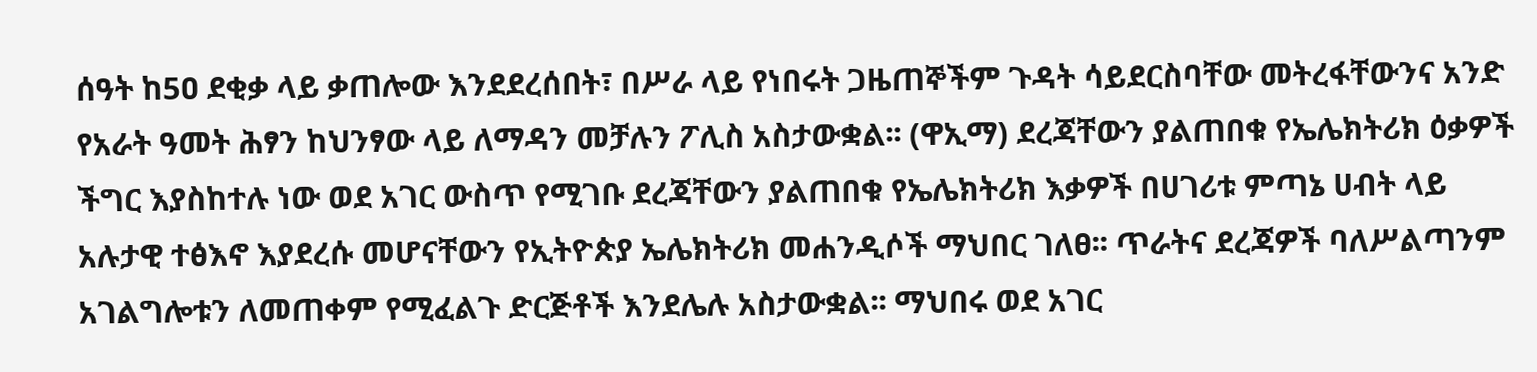ሰዓት ከ5ዐ ደቂቃ ላይ ቃጠሎው እንደደረሰበት፣ በሥራ ላይ የነበሩት ጋዜጠኞችም ጉዳት ሳይደርስባቸው መትረፋቸውንና አንድ የአራት ዓመት ሕፃን ከህንፃው ላይ ለማዳን መቻሉን ፖሊስ አስታውቋል፡፡ (ዋኢማ) ደረጃቸውን ያልጠበቁ የኤሌክትሪክ ዕቃዎች ችግር እያስከተሉ ነው ወደ አገር ውስጥ የሚገቡ ደረጃቸውን ያልጠበቁ የኤሌክትሪክ እቃዎች በሀገሪቱ ምጣኔ ሀብት ላይ አሉታዊ ተፅእኖ እያደረሱ መሆናቸውን የኢትዮጵያ ኤሌክትሪክ መሐንዲሶች ማህበር ገለፀ፡፡ ጥራትና ደረጃዎች ባለሥልጣንም አገልግሎቱን ለመጠቀም የሚፈልጉ ድርጅቶች እንደሌሉ አስታውቋል፡፡ ማህበሩ ወደ አገር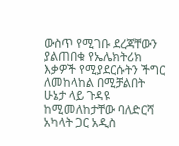ውስጥ የሚገቡ ደረጃቸውን ያልጠበቁ የኤሌክትሪክ እቃዎች የሚያደርሱትን ችግር ለመከላከል በሚቻልበት ሁኔታ ላይ ጉዳዩ ከሚመለከታቸው ባለድርሻ አካላት ጋር አዲስ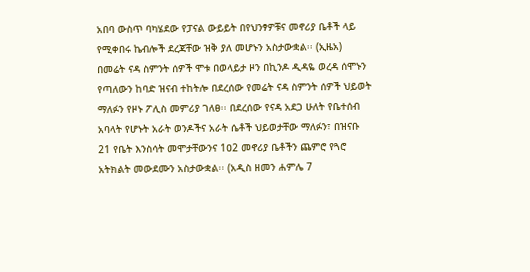አበባ ውስጥ ባካሄደው የፓናል ውይይት በየህንፃዎቹና መኖሪያ ቤቶች ላይ የሚቀበሩ ኬብሎች ደረጃቸው ዝቅ ያለ መሆኑን አስታውቋል፡፡ (ኢዜአ) በመሬት ናዳ ስምንት ሰዎች ሞቱ በወላይታ ዞን በኪንዶ ዲዳዬ ወረዳ ሰሞኑን የጣለውን ከባድ ዝናብ ተከትሎ በደረሰው የመሬት ናዳ ስምንት ሰዎች ህይወት ማለፉን የዞኑ ፖሊስ መምሪያ ገለፀ፡፡ በደረሰው የናዳ አደጋ ሁለት የቤተሰብ አባላት የሆኑት አራት ወንዶችና አራት ሴቶች ህይወታቸው ማለፉን፣ በዝናቡ 21 የቤት እንስሳት መሞታቸውንና 1ዐ2 መኖሪያ ቤቶችን ጨምሮ የጓሮ አትክልት መውደሙን አስታውቋል፡፡ (አዲስ ዘመን ሐምሌ 7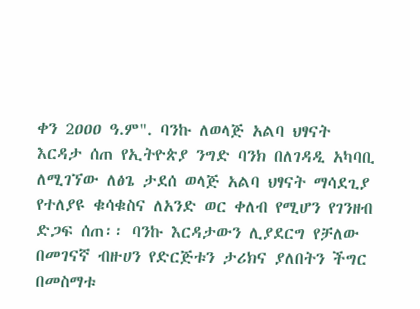ቀን 2ዐዐዐ ዓ.ም". ባንኩ ለወላጅ አልባ ህፃናት እርዳታ ሰጠ የኢትዮጵያ ንግድ ባንክ በለገዳዲ አካባቢ ለሚገኘው ለፅጌ ታደሰ ወላጅ አልባ ህፃናት ማሳደጊያ የተለያዩ ቁሳቁስና ለአንድ ወር ቀለብ የሚሆን የገንዘብ ድጋፍ ሰጠ፡፡ ባንኩ እርዳታውን ሊያደርግ የቻለው በመገናኛ ብዙሀን የድርጅቱን ታሪክና ያለበትን ችግር በመስማቱ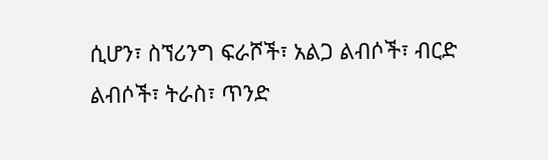ሲሆን፣ ስኘሪንግ ፍራሾች፣ አልጋ ልብሶች፣ ብርድ ልብሶች፣ ትራስ፣ ጥንድ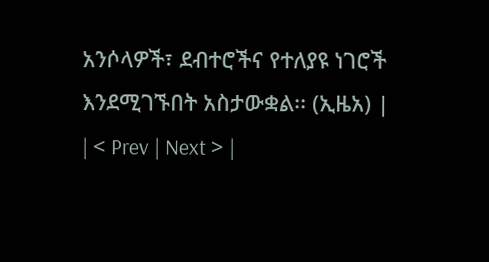አንሶላዎች፣ ደብተሮችና የተለያዩ ነገሮች እንደሚገኙበት አስታውቋል፡፡ (ኢዜአ) |
| < Prev | Next > |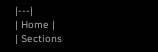|---|
| Home |
| Sections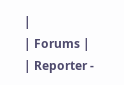|
| Forums |
| Reporter -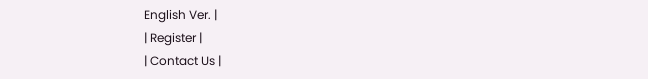English Ver. |
| Register |
| Contact Us |